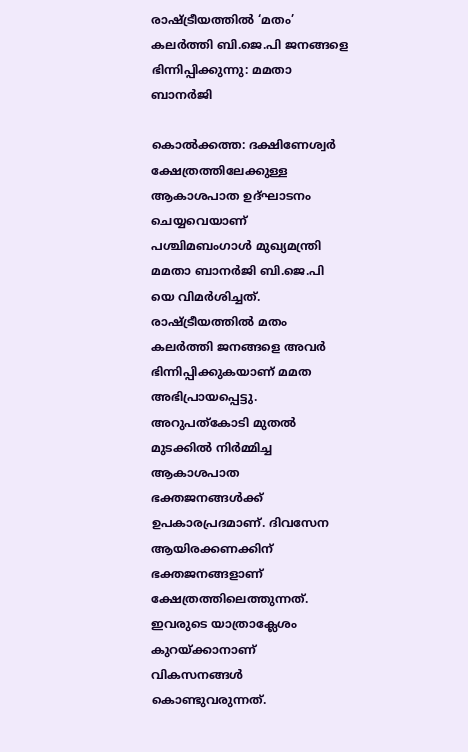രാഷ്ട്രീയത്തില്‍ ‘മതം’ കലര്‍ത്തി ബി.ജെ.പി ജനങ്ങളെ ഭിന്നിപ്പിക്കുന്നു: മമതാ ബാനര്‍ജി

കൊല്‍ക്കത്ത: ദക്ഷിണേശ്വര്‍ ക്ഷേത്രത്തിലേക്കുള്ള ആകാശപാത ഉദ്ഘാടനം ചെയ്യവെയാണ് പശ്ചിമബംഗാള്‍ മുഖ്യമന്ത്രി മമതാ ബാനര്‍ജി ബി.ജെ.പി യെ വിമര്‍ശിച്ചത്. രാഷ്ട്രീയത്തില്‍ മതം കലര്‍ത്തി ‌ജനങ്ങളെ അവര്‍ ഭിന്നിപ്പിക്കുകയാണ് മമത അഭിപ്രായപ്പെട്ടു. അറുപത്കോടി മുതല്‍ മുടക്കില്‍ നിര്‍മ്മിച്ച ആകാശപാത ഭക്തജനങ്ങള്‍ക്ക് ഉപകാരപ്രദമാണ്. ദിവസേന ആയിരക്കണക്കിന് ഭക്തജനങ്ങളാണ് ക്ഷേത്രത്തിലെത്തുന്നത്. ഇവരുടെ യാത്രാക്ലേശം കുറയ്ക്കാനാണ് വികസനങ്ങള്‍ കൊണ്ടുവരുന്നത്.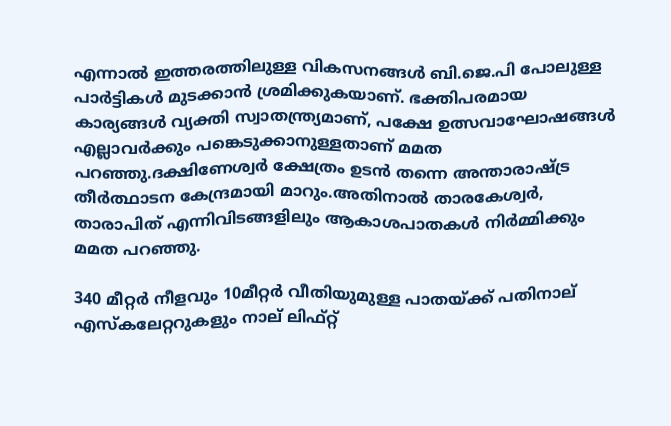എന്നാല്‍ ഇത്തരത്തിലുള്ള വികസനങ്ങള്‍ ബി.ജെ.പി പോലുള്ള പാര്‍ട്ടികള്‍ മുടക്കാന്‍ ശ്രമിക്കുകയാണ്. ഭക്തിപരമായ കാര്യങ്ങള്‍ വ്യക്തി സ്വാതന്ത്ര്യമാണ്, പക്ഷേ ഉത്സവാഘോഷങ്ങള്‍ എല്ലാവര്‍ക്കും പങ്കെടുക്കാനുള്ളതാണ് മമത പറഞ്ഞു.ദക്ഷിണേശ്വര്‍ ക്ഷേത്രം ഉടന്‍ തന്നെ അന്താരാഷ്ട്ര തീര്‍ത്ഥാടന കേന്ദ്രമായി മാറും.അതിനാല്‍ താരകേശ്വര്‍, താരാപിത് എന്നിവിടങ്ങളിലും ആകാശപാതകള്‍ നിര്‍മ്മിക്കും മമത പറ‍ഞ്ഞു.

340 മീറ്റര്‍ നീളവും 10മീറ്റര്‍ വീതിയുമുള്ള പാതയ്ക്ക് പതിനാല് എസ്കലേറ്ററുകളും നാല് ലിഫ്റ്റ്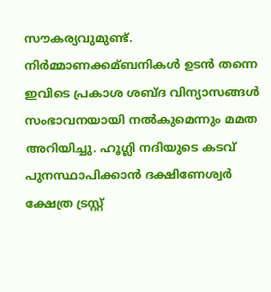സൗകര്യവുമുണ്ട്. നിര്‍മ്മാണക്കമ്ബനികള്‍ ഉടന്‍ തന്നെ ഇവിടെ പ്രകാശ ശബ്ദ വിന്യാസങ്ങള്‍ സംഭാവനയായി നല്‍കുമെന്നും മമത അറിയിച്ചു. ഹൂഗ്ലി നദിയുടെ കടവ് പുനസ്ഥാപിക്കാന്‍ ദക്ഷിണേശ്വര്‍ ക്ഷേത്ര ട്രസ്റ്റ്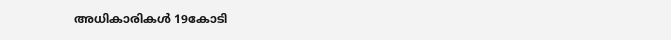അധികാരികള്‍ 19കോടി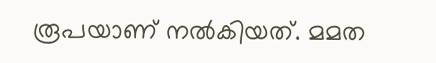രൂപയാണ് നല്‍കിയത്. മമത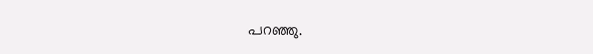പറ‌ഞ്ഞു.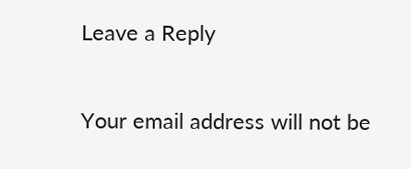Leave a Reply

Your email address will not be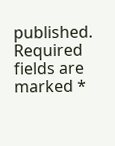published. Required fields are marked *